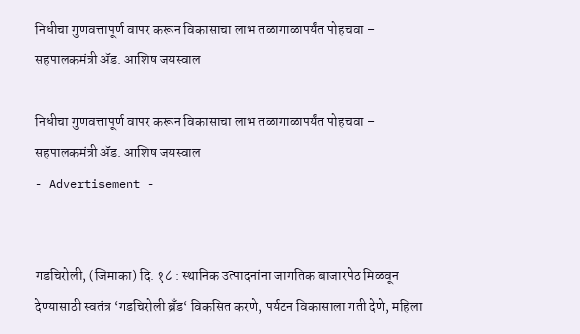निधीचा गुणवत्तापूर्ण वापर करून विकासाचा लाभ तळागाळापर्यंत पोहचवा – सहपालकमंत्री ॲड. आशिष जयस्वाल

निधीचा गुणवत्तापूर्ण वापर करून विकासाचा लाभ तळागाळापर्यंत पोहचवा – सहपालकमंत्री ॲड. आशिष जयस्वाल
- Advertisement -


गडचिरोली, (जिमाका) दि. १८ : स्थानिक उत्पादनांना जागतिक बाजारपेठ मिळवून देण्यासाठी स्वतंत्र ‘गडचिरोली ब्रँड‘ विकसित करणे, पर्यटन विकासाला गती देणे, महिला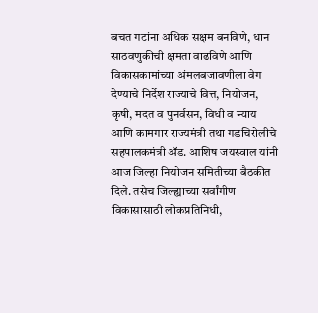बचत गटांना अधिक सक्षम बनविणे, धान साठवणुकीची क्षमता वाढविणे आणि विकासकामांच्या अंमलबजावणीला वेग देण्याचे निर्देश राज्याचे वित्त, नियोजन, कृषी, मदत व पुनर्वसन, विधी व न्याय आणि कामगार राज्यमंत्री तथा गडचिरोलीचे सहपालकमंत्री ॲड. आशिष जयस्वाल यांनी आज जिल्हा नियोजन समितीच्या बैठकीत दिले. तसेच जिल्ह्याच्या सर्वांगीण विकासासाठी लोकप्रतिनिधी,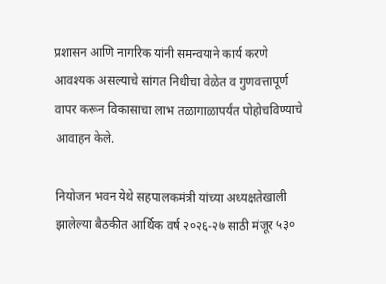प्रशासन आणि नागरिक यांनी समन्वयाने कार्य करणे आवश्यक असल्याचे सांगत निधीचा वेळेत व गुणवत्तापूर्ण वापर करून विकासाचा लाभ तळागाळापर्यंत पोहोचविण्याचे आवाहन केले.

नियोजन भवन येथे सहपालकमंत्री यांच्या अध्यक्षतेखाली झालेल्या बैठकीत आर्थिक वर्ष २०२६-२७ साठी मंजूर ५३०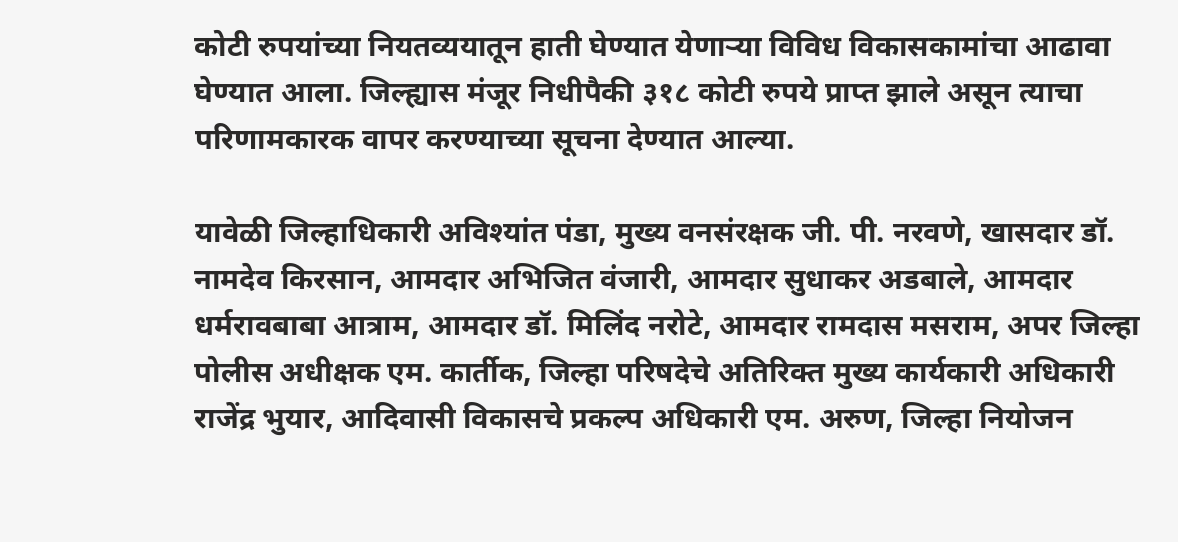कोटी रुपयांच्या नियतव्ययातून हाती घेण्यात येणाऱ्या विविध विकासकामांचा आढावा घेण्यात आला. जिल्ह्यास मंजूर निधीपैकी ३१८ कोटी रुपये प्राप्त झाले असून त्याचा परिणामकारक वापर करण्याच्या सूचना देण्यात आल्या.

यावेळी जिल्हाधिकारी अविश्यांत पंडा, मुख्य वनसंरक्षक जी. पी. नरवणे, खासदार डॉ. नामदेव किरसान, आमदार अभिजित वंजारी, आमदार सुधाकर अडबाले, आमदार धर्मरावबाबा आत्राम, आमदार डॉ. मिलिंद नरोटे, आमदार रामदास मसराम, अपर जिल्हा पोलीस अधीक्षक एम. कार्तीक, जिल्हा परिषदेचे अतिरिक्त मुख्य कार्यकारी अधिकारी राजेंद्र भुयार, आदिवासी विकासचे प्रकल्प अधिकारी एम. अरुण, जिल्हा नियोजन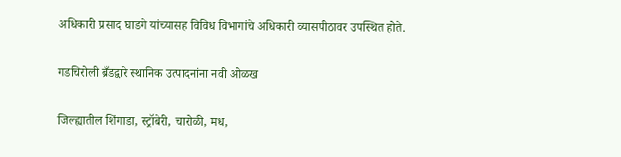अधिकारी प्रसाद घाडगे यांच्यासह विविध विभागांचे अधिकारी व्यासपीठावर उपस्थित होते.

गडचिरोली ब्रँडद्वारे स्थानिक उत्पादनांना नवी ओळख

जिल्ह्यातील शिंगाडा, स्ट्रॉबेरी, चारोळी, मध,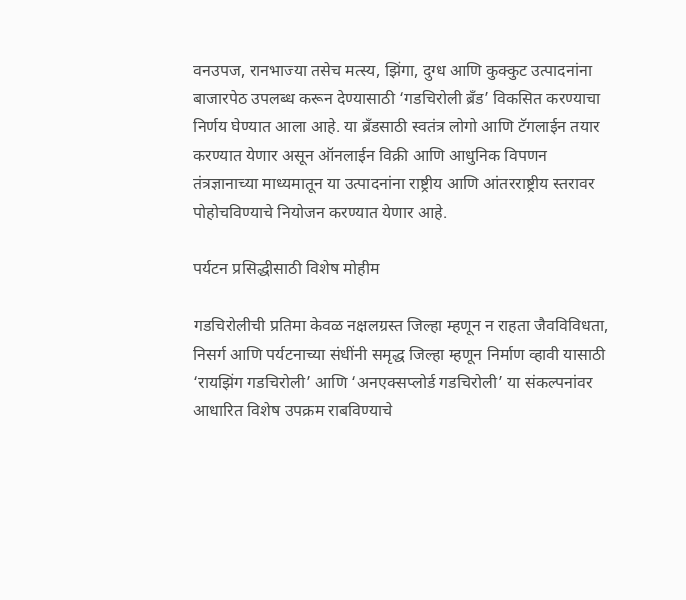वनउपज, रानभाज्या तसेच मत्स्य, झिंगा, दुग्ध आणि कुक्कुट उत्पादनांना बाजारपेठ उपलब्ध करून देण्यासाठी ‘गडचिरोली ब्रँड’ विकसित करण्याचा निर्णय घेण्यात आला आहे. या ब्रँडसाठी स्वतंत्र लोगो आणि टॅगलाईन तयार करण्यात येणार असून ऑनलाईन विक्री आणि आधुनिक विपणन तंत्रज्ञानाच्या माध्यमातून या उत्पादनांना राष्ट्रीय आणि आंतरराष्ट्रीय स्तरावर पोहोचविण्याचे नियोजन करण्यात येणार आहे.

पर्यटन प्रसिद्धीसाठी विशेष मोहीम

गडचिरोलीची प्रतिमा केवळ नक्षलग्रस्त जिल्हा म्हणून न राहता जैवविविधता, निसर्ग आणि पर्यटनाच्या संधींनी समृद्ध जिल्हा म्हणून निर्माण व्हावी यासाठी ‘रायझिंग गडचिरोली’ आणि ‘अनएक्सप्लोर्ड गडचिरोली’ या संकल्पनांवर आधारित विशेष उपक्रम राबविण्याचे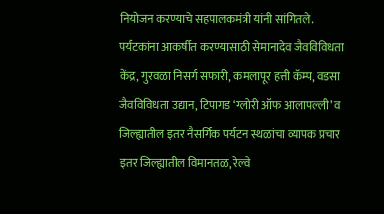नियोजन करण्याचे सहपालकमंत्री यांनी सांगितले. पर्यटकांना आकर्षीत करण्यासाठी सेमानादेव जैवविविधता केंद्र, गुरवळा निसर्ग सफारी, कमलापूर हत्ती कॅम्प, वडसा जैवविविधता उद्यान, टिपागड ‘ग्लोरी ऑफ आलापल्ली’ व जिल्ह्यातील इतर नैसर्गिक पर्यटन स्थळांचा व्यापक प्रचार इतर जिल्ह्यातील विमानतळ, रेल्वे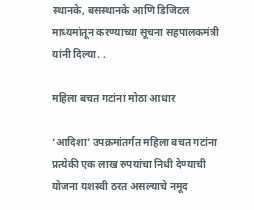स्थानके, बसस्थानके आणि डिजिटल माध्यमांतून करण्याच्या सूचना सहपालकमंत्री यांनी दिल्या. .

महिला बचत गटांना मोठा आधार

‘आदिशा’ उपक्रमांतर्गत महिला बचत गटांना प्रत्येकी एक लाख रुपयांचा निधी देण्याची योजना यशस्वी ठरत असल्याचे नमूद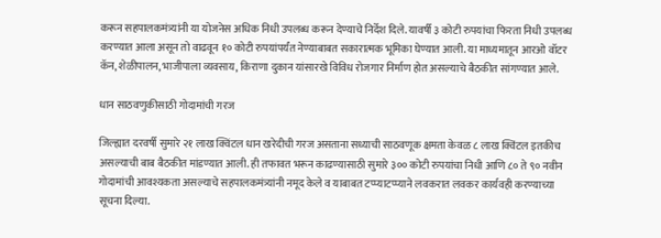करून सहपालकमंत्र्यांनी या योजनेस अधिक निधी उपलब्ध करून देण्याचे निर्देश दिले. यावर्षी ३ कोटी रुपयांचा फिरता निधी उपलब्ध करण्यात आला असून तो वाढवून १० कोटी रुपयांपर्यंत नेण्याबाबत सकारात्मक भूमिका घेण्यात आली. या माध्यमातून आरओ वॉटर कॅन, शेळीपालन, भाजीपाला व्यवसाय, किराणा दुकान यांसारखे विविध रोजगार निर्माण होत असल्याचे बैठकीत सांगण्यात आले.

धान साठवणुकीसाठी गोदामांची गरज

जिल्ह्यात दरवर्षी सुमारे २१ लाख क्विंटल धान खरेदीची गरज असताना सध्याची साठवणूक क्षमता केवळ ८ लाख क्विंटल इतकीच असल्याची बाब बैठकीत मांडण्यात आली. ही तफावत भरून काढण्यासाठी सुमारे ३०० कोटी रुपयांचा निधी आणि ८० ते ९० नवीन गोदामांची आवश्यकता असल्याचे सहपालकमंत्र्यांनी नमूद केले व याबाबत टप्प्याटप्प्याने लवकरात लवकर कार्यवही करण्याच्या सूचना दिल्या.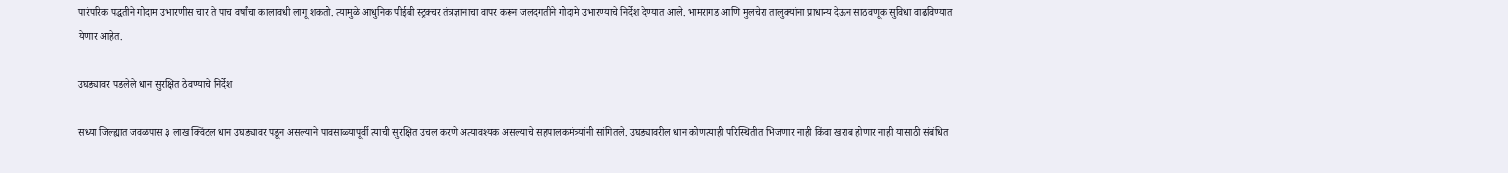पारंपरिक पद्धतीने गोदाम उभारणीस चार ते पाच वर्षांचा कालावधी लागू शकतो. त्यामुळे आधुनिक पीईबी स्ट्रक्चर तंत्रज्ञानाचा वापर करून जलदगतीने गोदामे उभारण्याचे निर्देश देण्यात आले. भामरागड आणि मुलचेरा तालुक्यांना प्राधान्य देऊन साठवणूक सुविधा वाढविण्यात येणार आहेत.

उघड्यावर पडलेले धान सुरक्षित ठेवण्याचे निर्देश

सध्या जिल्ह्यात जवळपास ३ लाख क्विंटल धान उघड्यावर पडून असल्याने पावसाळ्यापूर्वी त्याची सुरक्षित उचल करणे अत्यावश्यक असल्याचे सहपालकमंत्र्यांनी सांगितले. उघड्यावरील धान कोणत्याही परिस्थितीत भिजणार नाही किंवा खराब होणार नाही यासाठी संबंधित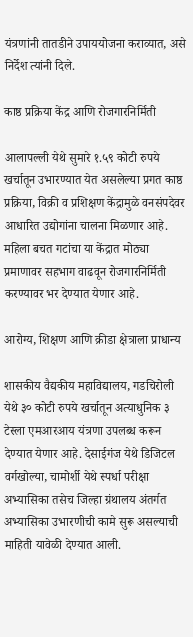यंत्रणांनी तातडीने उपाययोजना कराव्यात, असे निर्देश त्यांनी दिले.

काष्ठ प्रक्रिया केंद्र आणि रोजगारनिर्मिती

आलापल्ली येथे सुमारे १.५९ कोटी रुपये खर्चातून उभारण्यात येत असलेल्या प्रगत काष्ठ प्रक्रिया, विक्री व प्रशिक्षण केंद्रामुळे वनसंपदेवर आधारित उद्योगांना चालना मिळणार आहे. महिला बचत गटांचा या केंद्रात मोठ्या प्रमाणावर सहभाग वाढवून रोजगारनिर्मिती करण्यावर भर देण्यात येणार आहे.

आरोग्य, शिक्षण आणि क्रीडा क्षेत्राला प्राधान्य

शासकीय वैद्यकीय महाविद्यालय, गडचिरोली येथे ३० कोटी रुपये खर्चातून अत्याधुनिक ३ टेस्ला एमआरआय यंत्रणा उपलब्ध करून देण्यात येणार आहे. देसाईगंज येथे डिजिटल वर्गखोल्या, चामोर्शी येथे स्पर्धा परीक्षा अभ्यासिका तसेच जिल्हा ग्रंथालय अंतर्गत अभ्यासिका उभारणीची कामे सुरू असल्याची माहिती यावेळी देण्यात आली.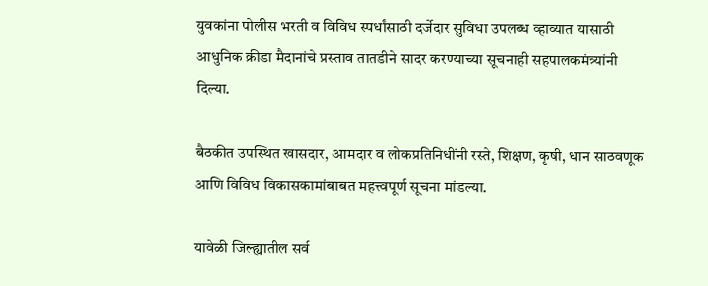युवकांना पोलीस भरती व विविध स्पर्धांसाठी दर्जेदार सुविधा उपलब्ध व्हाव्यात यासाठी आधुनिक क्रीडा मैदानांचे प्रस्ताव तातडीने सादर करण्याच्या सूचनाही सहपालकमंत्र्यांनी दिल्या.

बैठकीत उपस्थित खासदार, आमदार व लोकप्रतिनिधींनी रस्ते, शिक्षण, कृषी, धान साठवणूक आणि विविध विकासकामांबाबत महत्त्वपूर्ण सूचना मांडल्या.

यावेळी जिल्ह्यातील सर्व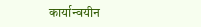कार्यान्वयीन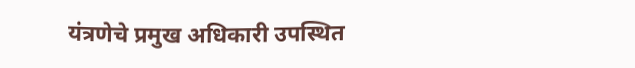यंत्रणेचे प्रमुख अधिकारी उपस्थित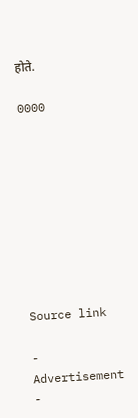होते.

0000









Source link

- Advertisement -